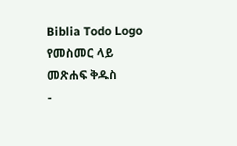Biblia Todo Logo
የመስመር ላይ መጽሐፍ ቅዱስ
-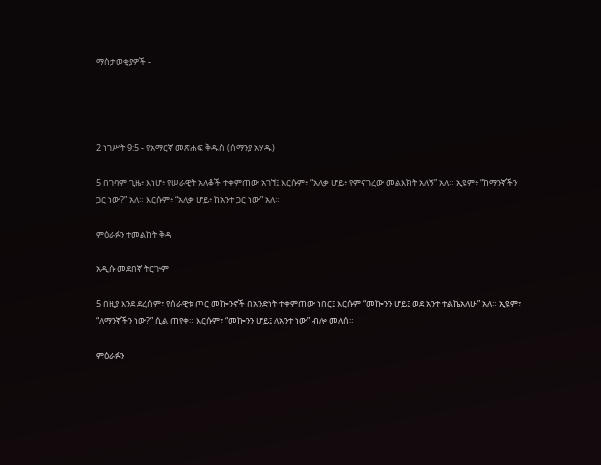ማስታወቂያዎች -




2 ነገሥት 9:5 - የአማርኛ መጽሐፍ ቅዱስ (ሰማንያ አሃዱ)

5 በገባም ጊዜ፥ እነሆ፥ የሠራዊት አለቆች ተቀምጠው አገኘ፤ እርሱም፥ “አለቃ ሆይ፥ የምናገረው መልእክት አለኝ” አለ። ኢዩም፥ “ከማንኛችን ጋር ነው?” አለ። እርሱም፥ “አለቃ ሆይ፥ ከአንተ ጋር ነው” አለ።

ምዕራፉን ተመልከት ቅዳ

አዲሱ መደበኛ ትርጒም

5 በዚያ እንደ ደረሰም፣ የሰራዊቱ ጦር መኰንኖች በአንድነት ተቀምጠው ነበር፤ እርሱም “መኰንን ሆይ፤ ወደ አንተ ተልኬአለሁ” አለ። ኢዩም፣ “ለማንኛችን ነው?” ሲል ጠየቀ። እርሱም፣ “መኰንን ሆይ፤ ለአንተ ነው” ብሎ መለሰ።

ምዕራፉን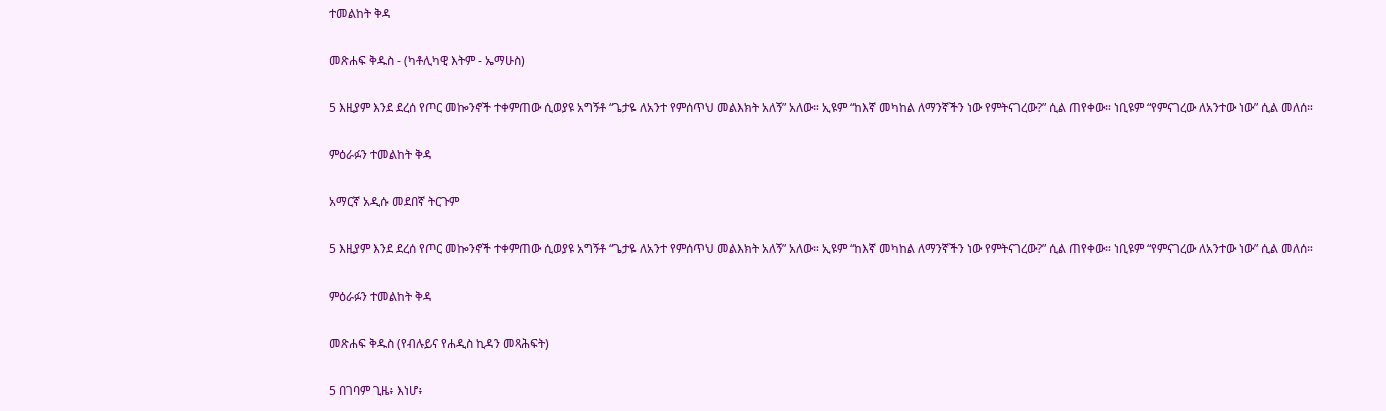ተመልከት ቅዳ

መጽሐፍ ቅዱስ - (ካቶሊካዊ እትም - ኤማሁስ)

5 እዚያም እንደ ደረሰ የጦር መኰንኖች ተቀምጠው ሲወያዩ አግኝቶ “ጌታዬ ለአንተ የምሰጥህ መልእክት አለኝ” አለው። ኢዩም “ከእኛ መካከል ለማንኛችን ነው የምትናገረው?” ሲል ጠየቀው። ነቢዩም “የምናገረው ለአንተው ነው” ሲል መለሰ።

ምዕራፉን ተመልከት ቅዳ

አማርኛ አዲሱ መደበኛ ትርጉም

5 እዚያም እንደ ደረሰ የጦር መኰንኖች ተቀምጠው ሲወያዩ አግኝቶ “ጌታዬ ለአንተ የምሰጥህ መልእክት አለኝ” አለው። ኢዩም “ከእኛ መካከል ለማንኛችን ነው የምትናገረው?” ሲል ጠየቀው። ነቢዩም “የምናገረው ለአንተው ነው” ሲል መለሰ።

ምዕራፉን ተመልከት ቅዳ

መጽሐፍ ቅዱስ (የብሉይና የሐዲስ ኪዳን መጻሕፍት)

5 በገባም ጊዜ፥ እነሆ፥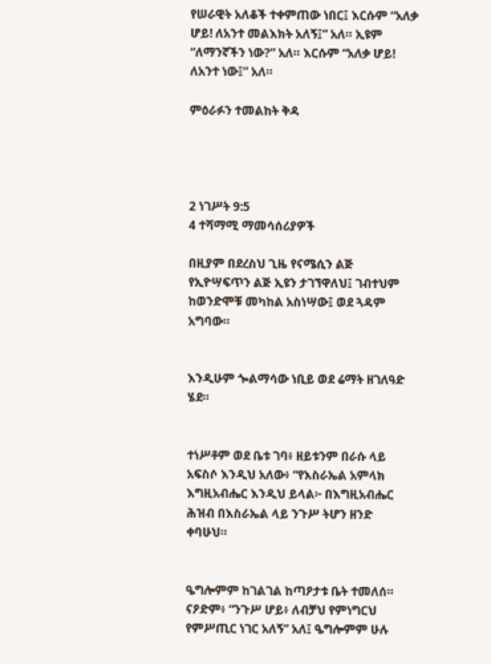የሠራዊት አለቆች ተቀምጠው ነበር፤ እርሱም “አለቃ ሆይ! ለአንተ መልእክት አለኝ፤” አለ። ኢዩም “ለማንኛችን ነው?” አለ። እርሱም “አለቃ ሆይ! ለአንተ ነው፤” አለ።

ምዕራፉን ተመልከት ቅዳ




2 ነገሥት 9:5
4 ተሻማሚ ማመሳሰሪያዎች

በዚያም በደረስህ ጊዜ የናሜሲን ልጅ የኢዮሣፍጥን ልጅ ኢዩን ታገኘዋለህ፤ ገብተህም ከወንድሞቹ መካከል አስነሣው፤ ወደ ጓዳም አግባው።


እንዲሁም ጐልማሳው ነቢይ ወደ ሬማት ዘገለዓድ ሄደ።


ተነሥቶም ወደ ቤቱ ገባ፥ ዘይቱንም በራሱ ላይ አፍስሶ እንዲህ አለው፥ “የእስራኤል አምላክ እግዚአብሔር እንዲህ ይላል፦ በእግዚአብሔር ሕዝብ በእስራኤል ላይ ንጉሥ ትሆን ዘንድ ቀባሁህ።


ዔግሎምም ከገልገል ከጣዖታቱ ቤት ተመለሰ። ናዖድም፥ “ንጉሥ ሆይ፥ ለብቻህ የምነግርህ የምሥጢር ነገር አለኝ” አለ፤ ዔግሎምም ሁሉ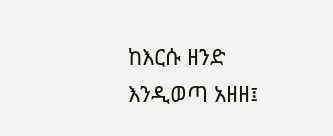ከእርሱ ዘንድ እንዲወጣ አዘዘ፤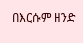በእርሱም ዘንድ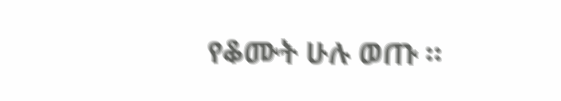የቆሙት ሁሉ ወጡ ።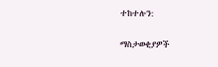ተከተሉን:

ማስታወቂያዎች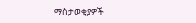ማስታወቂያዎች